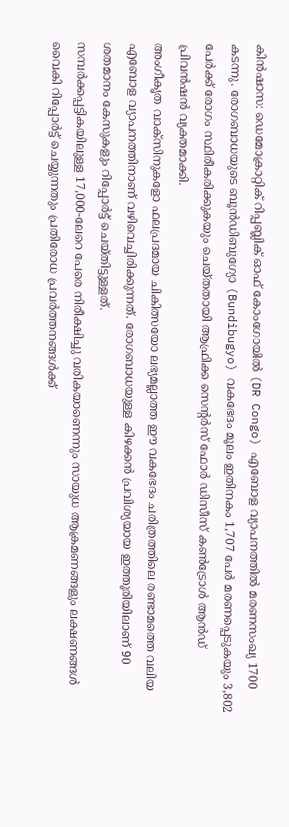കിൻഷാസ: ഡെമോക്രാറ്റിക് റിപ്പബ്ലിക് ഓഫ് കോംഗോയിൽ (DR Congo) എബോള വ്യാപനത്തിൽ മരണസംഖ്യ 1700 കടന്നു. രോഗബാധയുടെ ബൂൻഡിബുഗ്യോ (Bundibugyo) വകഭേദം മൂലം ഇതിനകം 1,707 പേർ മരണപ്പെടുകയും 3,802 പേർക്ക് രോഗം സ്ഥിരീകരിക്കുകയും ചെയ്തതായി ആഫ്രിക്ക സെന്റർസ് ഫോർ ഡിസീസ് കൺട്രോൾ ആൻഡ് പ്രിവൻഷൻ വ്യക്തമാക്കി.
അംഗീകൃത വാക്സിനുകളോ ഫലപ്രദമായ ചികിത്സയോ ലഭ്യമല്ലാത്ത ഈ വകഭേദം ചരിത്രത്തിലെ രണ്ടാമത്തെ വലിയ എബോള വ്യാപനത്തിനാണ് വഴിവെച്ചിരിക്കുന്നത്. രോഗബാധയുള്ള കിഴക്കൻ പ്രവിശ്യയായ ഇത്തൂരിയിലാണ് 90 ശതമാനം കേസുകളും റിപ്പോർട്ട് ചെയ്തിട്ടുള്ളത്.
സമ്പർക്കപ്പട്ടികയിലുള്ള 17,000-ലേറെ പേരെ നിരീക്ഷിച്ചു വരികയാണെന്നും സായുധ ആക്രമണങ്ങളും ലക്ഷണങ്ങൾ വൈകി റിപ്പോർട്ട് ചെയ്യുന്നതും പ്രതിരോധ പ്രവർത്തനങ്ങൾക്ക്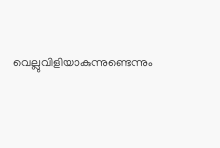വെല്ലുവിളിയാകുന്നുണ്ടെന്നും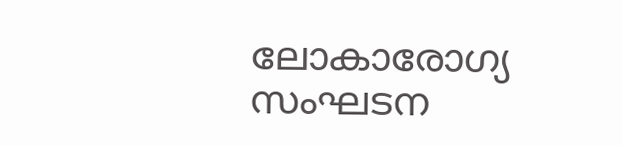ലോകാരോഗ്യ സംഘടന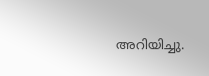അറിയിച്ചു.